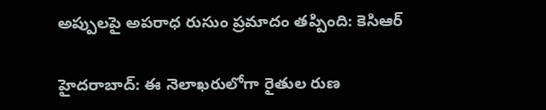అప్పులపై అపరాధ రుసుం ప్రమాదం తప్పింది: కెసిఆర్

హైదరాబాద్: ఈ నెలాఖరులోగా రైతుల రుణ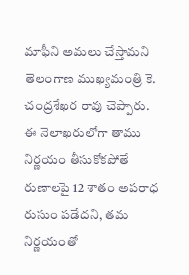మాఫీని అమలు చేస్తామని తెలంగాణ ముఖ్యమంత్రి కె. చంద్రశేఖర రావు చెప్పారు. ఈ నెలాఖరులోగా తాము నిర్ణయం తీసుకోకపోతే రుణాలపై 12 శాతం అపరాధ రుసుం పడేదని, తమ నిర్ణయంతో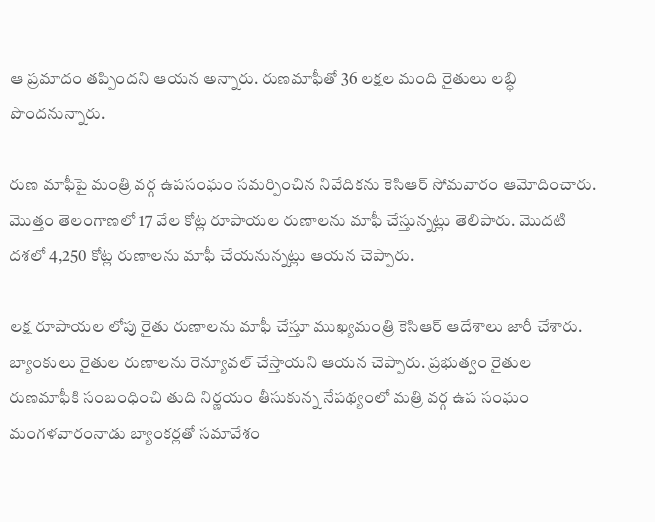ఆ ప్రమాదం తప్పిందని ఆయన అన్నారు. రుణమాఫీతో 36 లక్షల మంది రైతులు లబ్ధి పొందనున్నారు.

రుణ మాఫీపై మంత్రి వర్గ ఉపసంఘం సమర్పించిన నివేదికను కెసిఆర్ సోమవారం ఆమోదించారు. మొత్తం తెలంగాణలో 17 వేల కోట్ల రూపాయల రుణాలను మాఫీ చేస్తున్నట్లు తెలిపారు. మొదటి దశలో 4,250 కోట్ల రుణాలను మాఫీ చేయనున్నట్లు ఆయన చెప్పారు.

లక్ష రూపాయల లోపు రైతు రుణాలను మాఫీ చేస్తూ ముఖ్యమంత్రి కెసిఆర్ ఆదేశాలు జారీ చేశారు. బ్యాంకులు రైతుల రుణాలను రెన్యూవల్ చేస్తాయని ఆయన చెప్పారు. ప్రభుత్వం రైతుల రుణమాఫీకి సంబంధించి తుది నిర్ణయం తీసుకున్న నేపథ్యంలో మత్రి వర్గ ఉప సంఘం మంగళవారంనాడు బ్యాంకర్లతో సమావేశం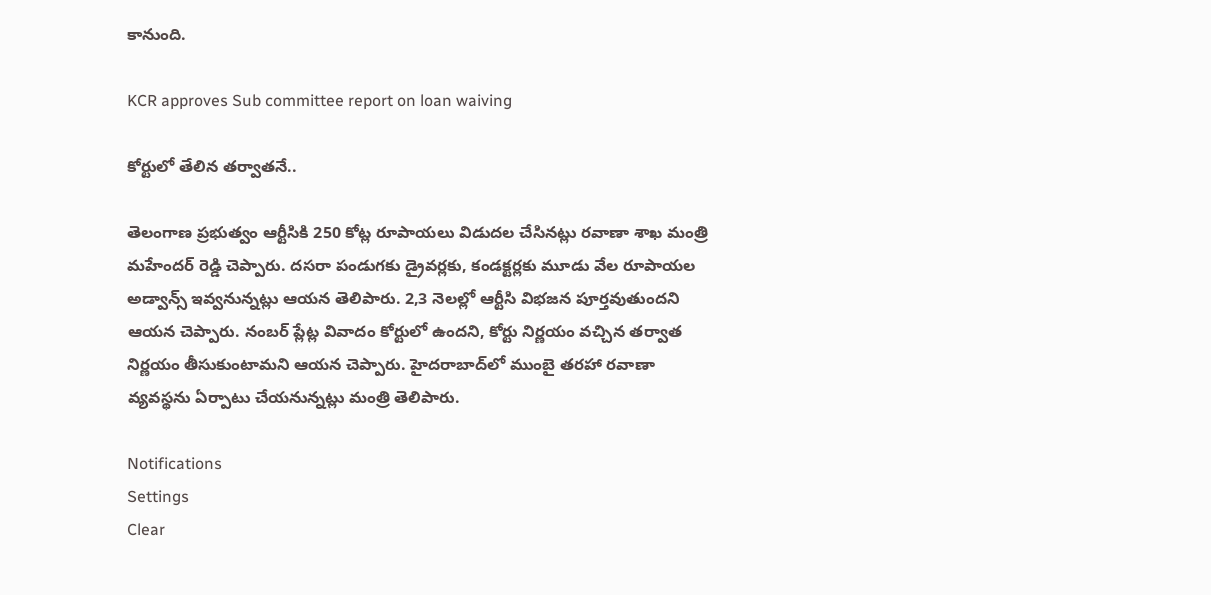కానుంది.

KCR approves Sub committee report on loan waiving

కోర్టులో తేలిన తర్వాతనే..

తెలంగాణ ప్రభుత్వం ఆర్టీసికి 250 కోట్ల రూపాయలు విడుదల చేసినట్లు రవాణా శాఖ మంత్రి మహేందర్ రెడ్డి చెప్పారు. దసరా పండుగకు డ్రైవర్లకు, కండక్టర్లకు మూడు వేల రూపాయల అడ్వాన్స్ ఇవ్వనున్నట్లు ఆయన తెలిపారు. 2,3 నెలల్లో ఆర్టీసి విభజన పూర్తవుతుందని ఆయన చెప్పారు. నంబర్ ప్లేట్ల వివాదం కోర్టులో ఉందని, కోర్టు నిర్ణయం వచ్చిన తర్వాత నిర్ణయం తీసుకుంటామని ఆయన చెప్పారు. హైదరాబాద్‌లో ముంబై తరహా రవాణా వ్యవస్థను ఏర్పాటు చేయనున్నట్లు మంత్రి తెలిపారు.

Notifications
Settings
Clear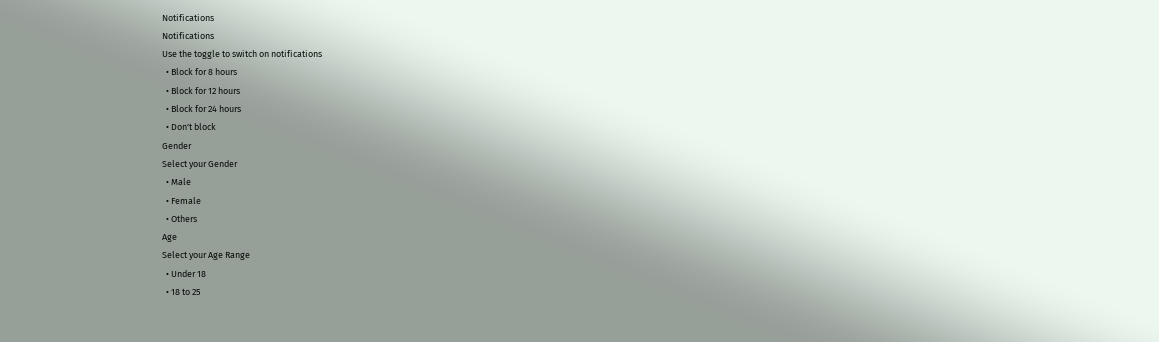Notifications
Notifications
Use the toggle to switch on notifications
  • Block for 8 hours
  • Block for 12 hours
  • Block for 24 hours
  • Don't block
Gender
Select your Gender
  • Male
  • Female
  • Others
Age
Select your Age Range
  • Under 18
  • 18 to 25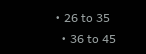• 26 to 35
  • 36 to 45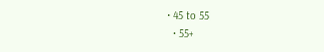• 45 to 55
  • 55+